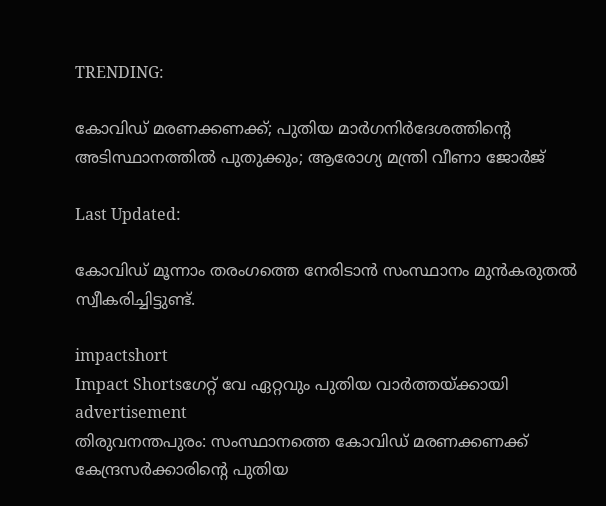TRENDING:

കോവിഡ് മരണക്കണക്ക്; പുതിയ മാര്‍ഗനിര്‍ദേശത്തിന്റെ അടിസ്ഥാനത്തില്‍ പുതുക്കും; ആരോഗ്യ മന്ത്രി വീണാ ജോര്‍ജ്

Last Updated:

കോവിഡ് മൂന്നാം തരംഗത്തെ നേരിടാന്‍ സംസ്ഥാനം മുന്‍കരുതല്‍ സ്വീകരിച്ചിട്ടുണ്ട്.

impactshort
Impact Shortsഗേറ്റ് വേ ഏറ്റവും പുതിയ വാർത്തയ്ക്കായി
advertisement
തിരുവനന്തപുരം: സംസ്ഥാനത്തെ കോവിഡ് മരണക്കണക്ക് കേന്ദ്രസര്‍ക്കാരിന്റെ പുതിയ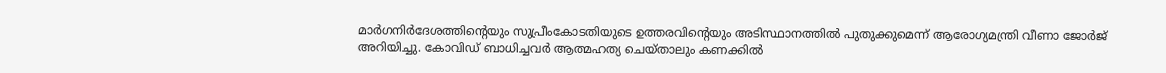മാര്‍ഗനിര്‍ദേശത്തിന്റെയും സുപ്രീംകോടതിയുടെ ഉത്തരവിന്റെയും അടിസ്ഥാനത്തില്‍ പുതുക്കുമെന്ന് ആരോഗ്യമന്ത്രി വീണാ ജോര്‍ജ് അറിയിച്ചു. കോവിഡ് ബാധിച്ചവര്‍ ആത്മഹത്യ ചെയ്താലും കണക്കില്‍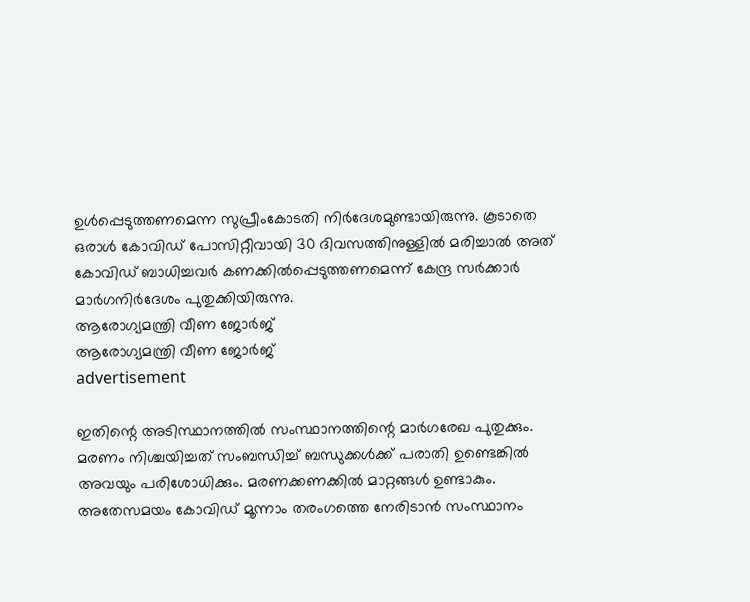ഉള്‍പ്പെടുത്തണമെന്ന സുപ്രീംകോടതി നിര്‍ദേശമുണ്ടായിരുന്നു. കൂടാതെ ഒരാള്‍ കോവിഡ് പോസിറ്റീവായി 30 ദിവസത്തിനുള്ളില്‍ മരിച്ചാല്‍ അത് കോവിഡ് ബാധിച്ചവര്‍ കണക്കില്‍പ്പെടുത്തണമെന്ന് കേന്ദ്ര സര്‍ക്കാര്‍ മാര്‍ഗനിര്‍ദേശം പുതുക്കിയിരുന്നു.
ആരോഗ്യമന്ത്രി വീണ ജോർജ്
ആരോഗ്യമന്ത്രി വീണ ജോർജ്
advertisement

ഇതിന്റെ അടിസ്ഥാനത്തില്‍ സംസ്ഥാനത്തിന്റെ മാര്‍ഗരേഖ പുതുക്കും. മരണം നിശ്ചയിച്ചത് സംബന്ധിച്ച് ബന്ധുക്കള്‍ക്ക് പരാതി ഉണ്ടെങ്കില്‍ അവയും പരിശോധിക്കും. മരണക്കണക്കില്‍ മാറ്റങ്ങള്‍ ഉണ്ടാകും. അതേസമയം കോവിഡ് മൂന്നാം തരംഗത്തെ നേരിടാന്‍ സംസ്ഥാനം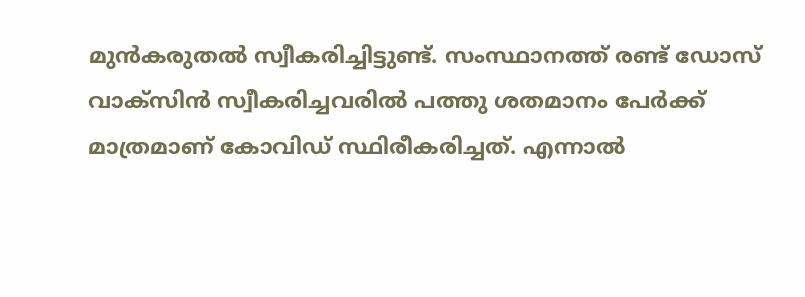മുന്‍കരുതല്‍ സ്വീകരിച്ചിട്ടുണ്ട്. സംസ്ഥാനത്ത് രണ്ട് ഡോസ് വാക്‌സിന്‍ സ്വീകരിച്ചവരില്‍ പത്തു ശതമാനം പേര്‍ക്ക് മാത്രമാണ് കോവിഡ് സ്ഥിരീകരിച്ചത്. എന്നാല്‍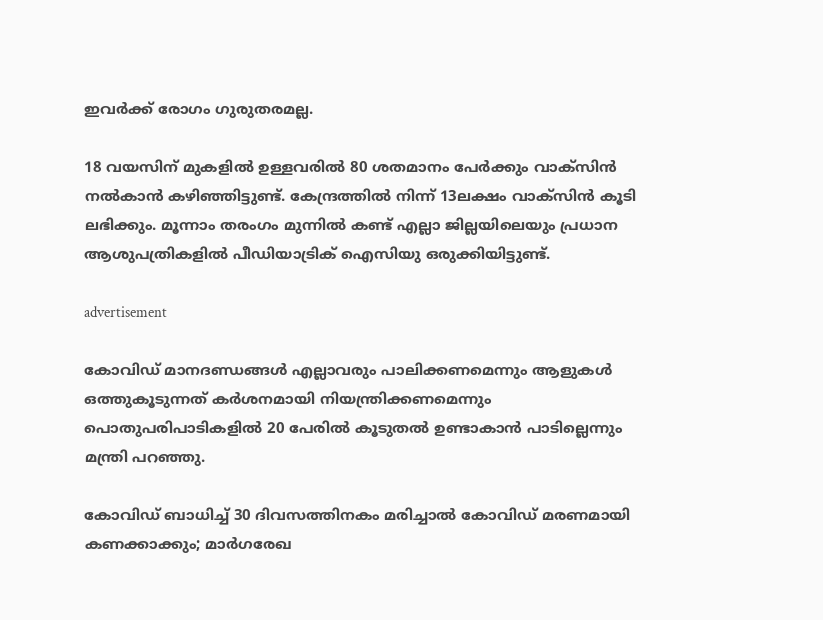ഇവര്‍ക്ക് രോഗം ഗുരുതരമല്ല.

18 വയസിന് മുകളില്‍ ഉള്ളവരില്‍ 80 ശതമാനം പേര്‍ക്കും വാക്‌സിന്‍ നല്‍കാന്‍ കഴിഞ്ഞിട്ടുണ്ട്. കേന്ദ്രത്തില്‍ നിന്ന് 13ലക്ഷം വാക്‌സിന്‍ കൂടി ലഭിക്കും. മൂന്നാം തരംഗം മുന്നില്‍ കണ്ട് എല്ലാ ജില്ലയിലെയും പ്രധാന ആശുപത്രികളില്‍ പീഡിയാട്രിക് ഐസിയു ഒരുക്കിയിട്ടുണ്ട്.

advertisement

കോവിഡ് മാനദണ്ഡങ്ങള്‍ എല്ലാവരും പാലിക്കണമെന്നും ആളുകള്‍ ഒത്തുകൂടുന്നത് കര്‍ശനമായി നിയന്ത്രിക്കണമെന്നും പൊതുപരിപാടികളില്‍ 20 പേരില്‍ കൂടുതല്‍ ഉണ്ടാകാന്‍ പാടില്ലെന്നും മന്ത്രി പറഞ്ഞു.

കോവിഡ് ബാധിച്ച് 30 ദിവസത്തിനകം മരിച്ചാല്‍ കോവിഡ് മരണമായി കണക്കാക്കും; മാര്‍ഗരേഖ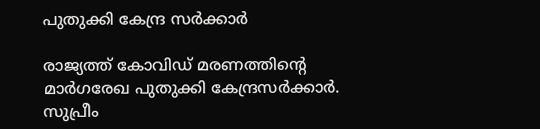പുതുക്കി കേന്ദ്ര സര്‍ക്കാര്‍

രാജ്യത്ത് കോവിഡ് മരണത്തിന്റെ മാര്‍ഗരേഖ പുതുക്കി കേന്ദ്രസര്‍ക്കാര്‍. സുപ്രീം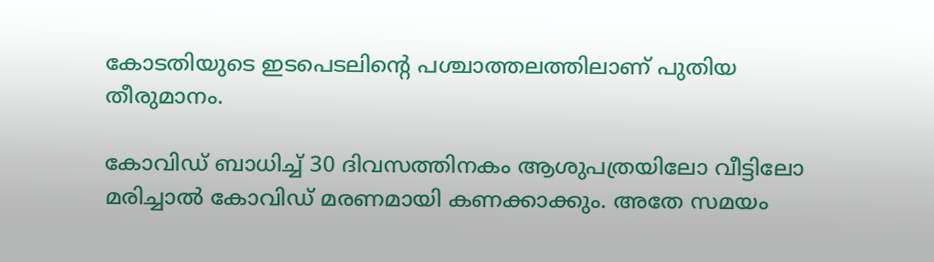കോടതിയുടെ ഇടപെടലിന്റെ പശ്ചാത്തലത്തിലാണ് പുതിയ തീരുമാനം.

കോവിഡ് ബാധിച്ച് 30 ദിവസത്തിനകം ആശുപത്രയിലോ വീട്ടിലോ മരിച്ചാല്‍ കോവിഡ് മരണമായി കണക്കാക്കും. അതേ സമയം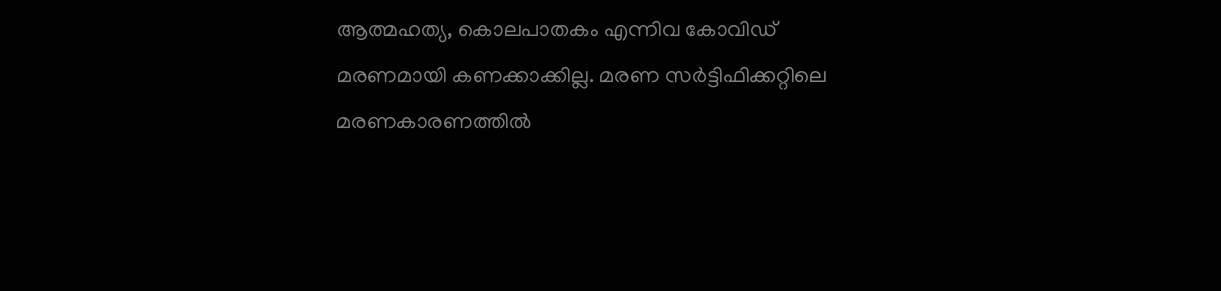ആത്മഹത്യ, കൊലപാതകം എന്നിവ കോവിഡ് മരണമായി കണക്കാക്കില്ല. മരണ സര്‍ട്ടിഫിക്കറ്റിലെ മരണകാരണത്തില്‍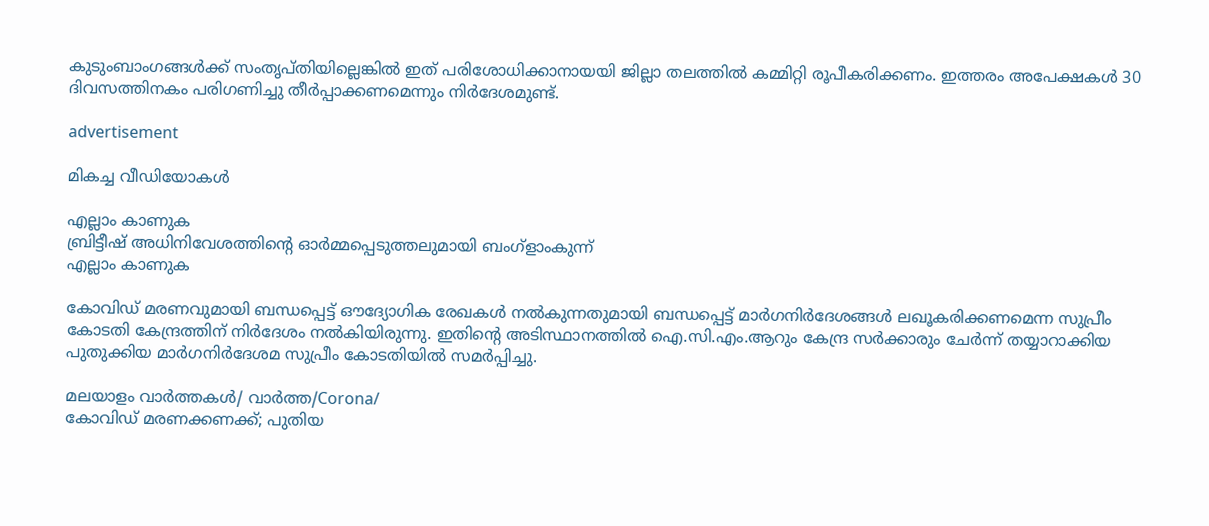കുടുംബാംഗങ്ങള്‍ക്ക് സംതൃപ്തിയില്ലെങ്കില്‍ ഇത് പരിശോധിക്കാനായയി ജില്ലാ തലത്തില്‍ കമ്മിറ്റി രൂപീകരിക്കണം. ഇത്തരം അപേക്ഷകള്‍ 30 ദിവസത്തിനകം പരിഗണിച്ചു തീര്‍പ്പാക്കണമെന്നും നിര്‍ദേശമുണ്ട്.

advertisement

മികച്ച വീഡിയോകൾ

എല്ലാം കാണുക
ബ്രിട്ടീഷ് അധിനിവേശത്തിൻ്റെ ഓർമ്മപ്പെടുത്തലുമായി ബംഗ്ളാംകുന്ന്
എല്ലാം കാണുക

കോവിഡ് മരണവുമായി ബന്ധപ്പെട്ട് ഔദ്യോഗിക രേഖകള്‍ നല്‍കുന്നതുമായി ബന്ധപ്പെട്ട് മാര്‍ഗനിര്‍ദേശങ്ങള്‍ ലഖൂകരിക്കണമെന്ന സുപ്രീം കോടതി കേന്ദ്രത്തിന് നിര്‍ദേശം നല്‍കിയിരുന്നു. ഇതിന്റെ അടിസ്ഥാനത്തില്‍ ഐ.സി.എം.ആറും കേന്ദ്ര സര്‍ക്കാരും ചേര്‍ന്ന് തയ്യാറാക്കിയ പുതുക്കിയ മാര്‍ഗനിര്‍ദേശമ സുപ്രീം കോടതിയില്‍ സമര്‍പ്പിച്ചു.

മലയാളം വാർത്തകൾ/ വാർത്ത/Corona/
കോവിഡ് മരണക്കണക്ക്; പുതിയ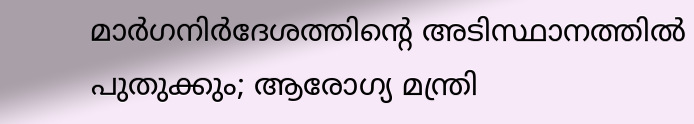മാര്‍ഗനിര്‍ദേശത്തിന്റെ അടിസ്ഥാനത്തില്‍ പുതുക്കും; ആരോഗ്യ മന്ത്രി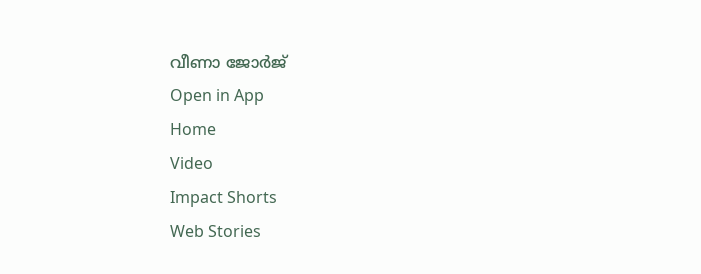വീണാ ജോര്‍ജ്
Open in App
Home
Video
Impact Shorts
Web Stories